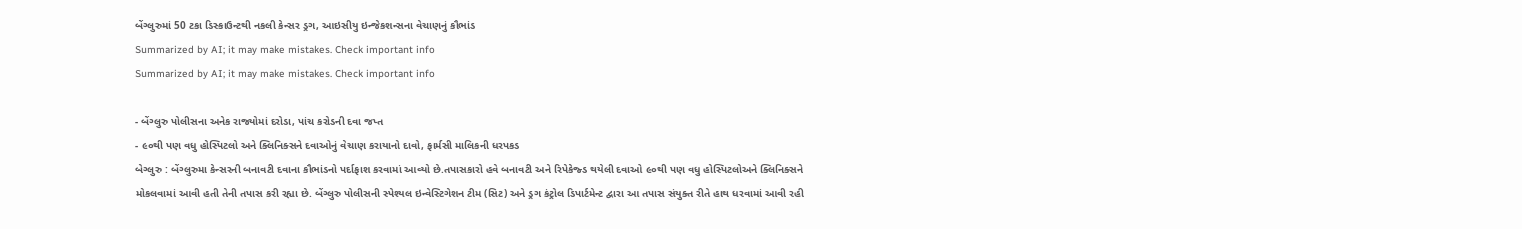બેંગ્લુરુમાં 50 ટકા ડિસ્કાઉન્ટથી નકલી કેન્સર ડ્રગ, આઇસીયુ ઇન્જેકશન્સના વેચાણનું કૌભાંડ
Summarized by AI; it may make mistakes. Check important info
Summarized by AI; it may make mistakes. Check important info

- બેંગ્લુરુ પોલીસના અનેક રાજ્યોમાં દરોડા, પાંચ કરોડની દવા જપ્ત
- ૯૦થી પણ વધુ હોસ્પિટલો અને ક્લિનિક્સને દવાઓનું વેચાણ કરાયાનો દાવો, ફાર્મસી માલિકની ધરપકડ
બેગ્લુરુ : બેંગ્લુરુમા કેન્સરની બનાવટી દવાના કૌભાંડનો પર્દાફાશ કરવામાં આવ્યો છે.તપાસકારો હવે બનાવટી અને રિપેકેજ્ડ થયેલી દવાઓ ૯૦થી પણ વધુ હોસ્પિટલોઅને ક્લિનિક્સને મોકલવામાં આવી હતી તેની તપાસ કરી રહ્યા છે. બેંગ્લુરુ પોલીસની સ્પેશ્યલ ઇન્વેસ્ટિગેશન ટીમ (સિટ) અને ડ્રગ કંટ્રોલ ડિપાર્ટમેન્ટ દ્વારા આ તપાસ સંયુક્ત રીતે હાથ ધરવામાં આવી રહી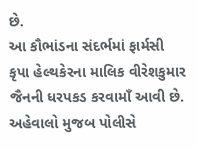છે.
આ કૌભાંડના સંદર્ભમાં ફાર્મસી કૃપા હેલ્થકેરના માલિક વીરેશકુમાર જૈનની ધરપકડ કરવામાઁ આવી છે. અહેવાલો મુજબ પોલીસે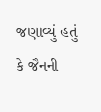જણાવ્યું હતું કે જૈનની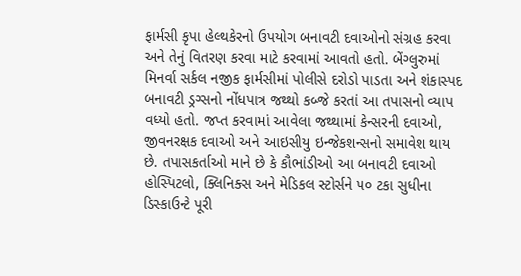ફાર્મસી કૃપા હેલ્થકેરનો ઉપયોગ બનાવટી દવાઓનો સંગ્રહ કરવા અને તેનું વિતરણ કરવા માટે કરવામાં આવતો હતો. બેંગ્લુરુમાં મિનર્વા સર્કલ નજીક ફાર્મસીમાં પોલીસે દરોડો પાડતા અને શંકાસ્પદ બનાવટી ડ્રગ્સનો નોંધપાત્ર જથ્થો કબ્જે કરતાં આ તપાસનો વ્યાપ વધ્યો હતો. જપ્ત કરવામાં આવેલા જથ્થામાં કેન્સરની દવાઓ, જીવનરક્ષક દવાઓ અને આઇસીયુ ઇન્જેકશન્સનો સમાવેશ થાય છે. તપાસકર્તાઓ માને છે કે કૌભાંડીઓ આ બનાવટી દવાઓ હોસ્પિટલો, ક્લિનિક્સ અને મેડિકલ સ્ટોર્સને ૫૦ ટકા સુધીના ડિસ્કાઉન્ટે પૂરી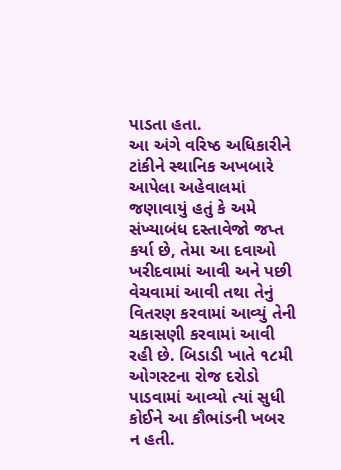પાડતા હતા.
આ અંગે વરિષ્ઠ અધિકારીને ટાંકીને સ્થાનિક અખબારે આપેલા અહેવાલમાં જણાવાયું હતું કે અમે સંખ્યાબંધ દસ્તાવેજો જપ્ત કર્યા છે, તેમા આ દવાઓ ખરીદવામાં આવી અને પછી વેચવામાં આવી તથા તેનું વિતરણ કરવામાં આવ્યું તેની ચકાસણી કરવામાં આવી રહી છે. બિડાડી ખાતે ૧૮મી ઓગસ્ટના રોજ દરોડો પાડવામાં આવ્યો ત્યાં સુધી કોઈને આ કૌભાંડની ખબર ન હતી.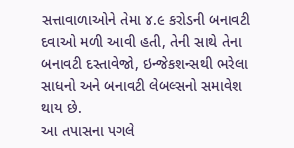સત્તાવાળાઓને તેમા ૪.૯ કરોડની બનાવટી દવાઓ મળી આવી હતી, તેની સાથે તેના બનાવટી દસ્તાવેજો, ઇન્જેકશન્સથી ભરેલા સાધનો અને બનાવટી લેબલ્સનો સમાવેશ થાય છે.
આ તપાસના પગલે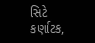સિટે કર્ણાટક,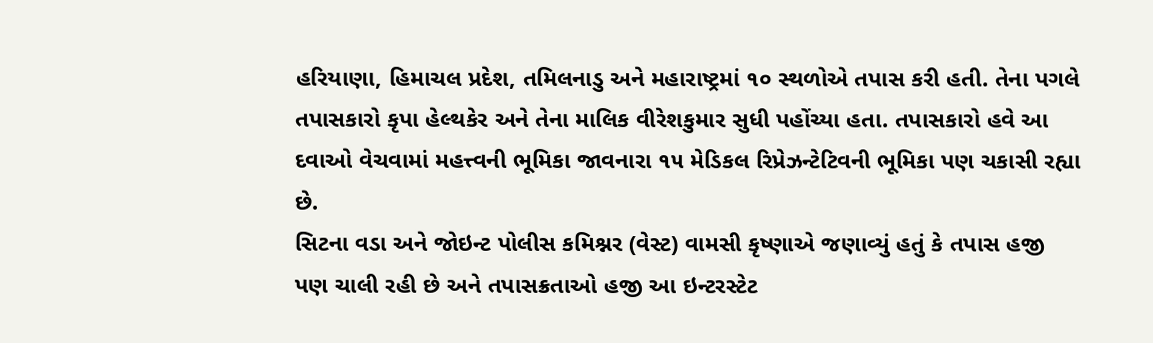હરિયાણા, હિમાચલ પ્રદેશ, તમિલનાડુ અને મહારાષ્ટ્રમાં ૧૦ સ્થળોએ તપાસ કરી હતી. તેના પગલે તપાસકારો કૃપા હેલ્થકેર અને તેના માલિક વીરેશકુમાર સુધી પહોંચ્યા હતા. તપાસકારો હવે આ દવાઓ વેચવામાં મહત્ત્વની ભૂમિકા જાવનારા ૧૫ મેડિકલ રિપ્રેઝન્ટેટિવની ભૂમિકા પણ ચકાસી રહ્યા છે.
સિટના વડા અને જોઇન્ટ પોલીસ કમિશ્નર (વેસ્ટ) વામસી કૃષ્ણાએ જણાવ્યું હતું કે તપાસ હજી પણ ચાલી રહી છે અને તપાસક્રતાઓ હજી આ ઇન્ટરસ્ટેટ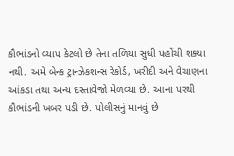કૌભાંડનો વ્યાપ કેટલો છે તેના તળિયા સુધી પહોંચી શક્યા નથી. અમે બેન્ક ટ્રાન્ઝેકશન્સ રેકોર્ડ, ખરીદી અને વેચાણના આંકડા તથા અન્ય દસ્તાવેજો મેળવ્યા છે. આના પરથી કૌભાંડની ખબર પડી છે. પોલીસનું માનવું છે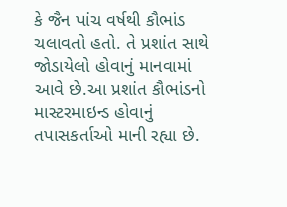કે જૈન પાંચ વર્ષથી કૌભાંડ ચલાવતો હતો. તે પ્રશાંત સાથે જોડાયેલો હોવાનું માનવામાં આવે છે.આ પ્રશાંત કૌભાંડનો માસ્ટરમાઇન્ડ હોવાનું તપાસકર્તાઓ માની રહ્યા છે.